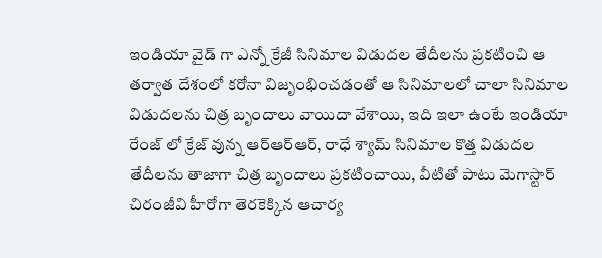ఇండియా వైడ్ గా ఎన్నో క్రేజీ సినిమాల విడుదల తేదీలను ప్రకటించి ఆ తర్వాత దేశంలో కరోనా విజృంభించడంతో ఆ సినిమాలలో చాలా సినిమాల విడుదలను చిత్ర బృందాలు వాయిదా వేశాయి, ఇది ఇలా ఉంటే ఇండియా రేంజ్ లో క్రేజ్ వున్న ఆర్ఆర్ఆర్, రాధే శ్యామ్ సినిమాల కొత్త విడుదల తేదీలను తాజాగా చిత్ర బృందాలు ప్రకటించాయి, వీటితో పాటు మెగాస్టార్ చిరంజీవి హీరోగా తెరకెక్కిన ఆచార్య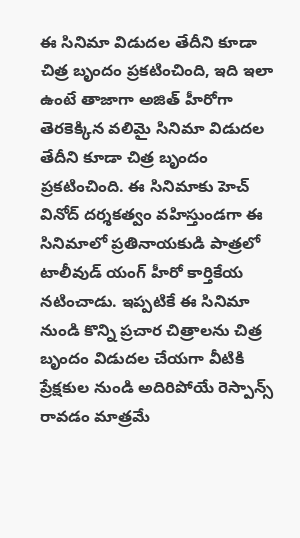ఈ సినిమా విడుదల తేదీని కూడా చిత్ర బృందం ప్రకటించింది, ఇది ఇలా ఉంటే తాజాగా అజిత్ హీరోగా తెరకెక్కిన వలిమై సినిమా విడుదల తేదీని కూడా చిత్ర బృందం ప్రకటించింది. ఈ సినిమాకు హెచ్ వినోద్ దర్శకత్వం వహిస్తుండగా ఈ సినిమాలో ప్రతినాయకుడి పాత్రలో టాలీవుడ్ యంగ్ హీరో కార్తికేయ నటించాడు. ఇప్పటికే ఈ సినిమా నుండి కొన్ని ప్రచార చిత్రాలను చిత్ర బృందం విడుదల చేయగా వీటికి ప్రేక్షకుల నుండి అదిరిపోయే రెస్పాన్స్ రావడం మాత్రమే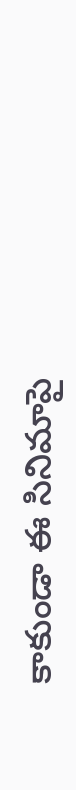కాకుండా ఈ సినిమాపై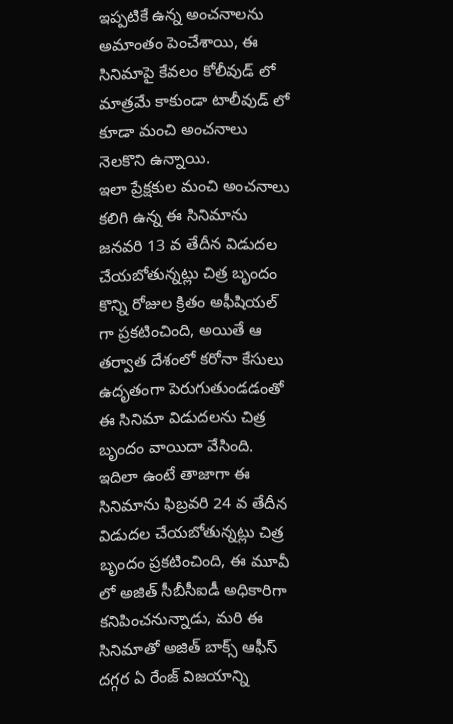ఇప్పటికే ఉన్న అంచనాలను అమాంతం పెంచేశాయి, ఈ సినిమాపై కేవలం కోలీవుడ్ లో మాత్రమే కాకుండా టాలీవుడ్ లో కూడా మంచి అంచనాలు నెలకొని ఉన్నాయి.
ఇలా ప్రేక్షకుల మంచి అంచనాలు కలిగి ఉన్న ఈ సినిమాను జనవరి 13 వ తేదీన విడుదల చేయబోతున్నట్లు చిత్ర బృందం కొన్ని రోజుల క్రితం అఫీషియల్ గా ప్రకటించింది, అయితే ఆ తర్వాత దేశంలో కరోనా కేసులు ఉదృతంగా పెరుగుతుండడంతో ఈ సినిమా విడుదలను చిత్ర బృందం వాయిదా వేసింది. ఇదిలా ఉంటే తాజాగా ఈ సినిమాను ఫిబ్రవరి 24 వ తేదీన విడుదల చేయబోతున్నట్లు చిత్ర బృందం ప్రకటించింది, ఈ మూవీ లో అజిత్ సీబీసీఐడీ అధికారిగా కనిపించనున్నాడు, మరి ఈ సినిమాతో అజిత్ బాక్స్ ఆఫీస్ దగ్గర ఏ రేంజ్ విజయాన్ని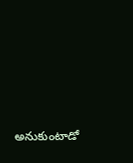అనుకుంటాడో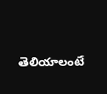తెలియాలంటే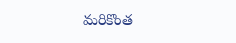మరికొంత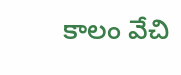కాలం వేచి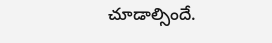చూడాల్సిందే.